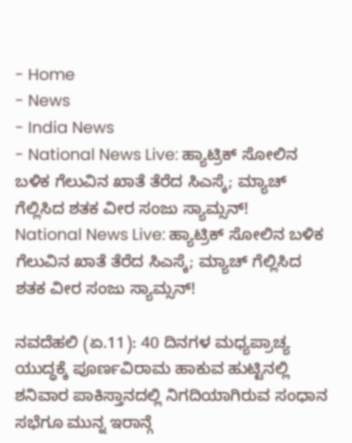- Home
- News
- India News
- National News Live: ಹ್ಯಾಟ್ರಿಕ್ ಸೋಲಿನ ಬಳಿಕ ಗೆಲುವಿನ ಖಾತೆ ತೆರೆದ ಸಿಎಸ್ಕೆ; ಮ್ಯಾಚ್ ಗೆಲ್ಲಿಸಿದ ಶತಕ ವೀರ ಸಂಜು ಸ್ಯಾಮ್ಸನ್!
National News Live: ಹ್ಯಾಟ್ರಿಕ್ ಸೋಲಿನ ಬಳಿಕ ಗೆಲುವಿನ ಖಾತೆ ತೆರೆದ ಸಿಎಸ್ಕೆ; ಮ್ಯಾಚ್ ಗೆಲ್ಲಿಸಿದ ಶತಕ ವೀರ ಸಂಜು ಸ್ಯಾಮ್ಸನ್!

ನವದೆಹಲಿ (ಏ.11): 40 ದಿನಗಳ ಮಧ್ಯಪ್ರಾಚ್ಯ ಯುದ್ಧಕ್ಕೆ ಪೂರ್ಣವಿರಾಮ ಹಾಕುವ ಹುಟ್ಟಿನಲ್ಲಿ ಶನಿವಾರ ಪಾಕಿಸ್ತಾನದಲ್ಲಿ ನಿಗದಿಯಾಗಿರುವ ಸಂಧಾನ ಸಭೆಗೂ ಮುನ್ನ ಇರಾನ್ಗೆ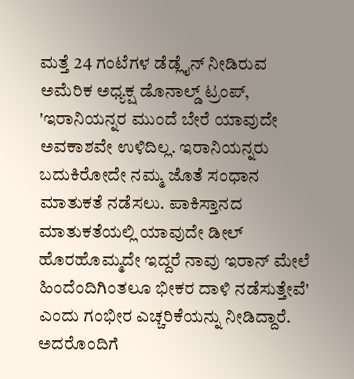ಮತ್ತೆ 24 ಗಂಟೆಗಳ ಡೆಡ್ಲೈನ್ ನೀಡಿರುವ ಅಮೆರಿಕ ಅಧ್ಯಕ್ಷ ಡೊನಾಲ್ಡ್ ಟ್ರಂಪ್, 'ಇರಾನಿಯನ್ನರ ಮುಂದೆ ಬೇರೆ ಯಾವುದೇ ಅವಕಾಶವೇ ಉಳಿದಿಲ್ಲ. ಇರಾನಿಯನ್ನರು ಬದುಕಿರೋದೇ ನಮ್ಮ ಜೊತೆ ಸಂಧಾನ ಮಾತುಕತೆ ನಡೆಸಲು. ಪಾಕಿಸ್ತಾನದ ಮಾತುಕತೆಯಲ್ಲಿ ಯಾವುದೇ ಡೀಲ್ ಹೊರಹೊಮ್ಮದೇ ಇದ್ದರೆ ನಾವು ಇರಾನ್ ಮೇಲೆ ಹಿಂದೆಂದಿಗಿಂತಲೂ ಭೀಕರ ದಾಳಿ ನಡೆಸುತ್ತೇವೆ' ಎಂದು ಗಂಭೀರ ಎಚ್ಚರಿಕೆಯನ್ನು ನೀಡಿದ್ದಾರೆ. ಅದರೊಂದಿಗೆ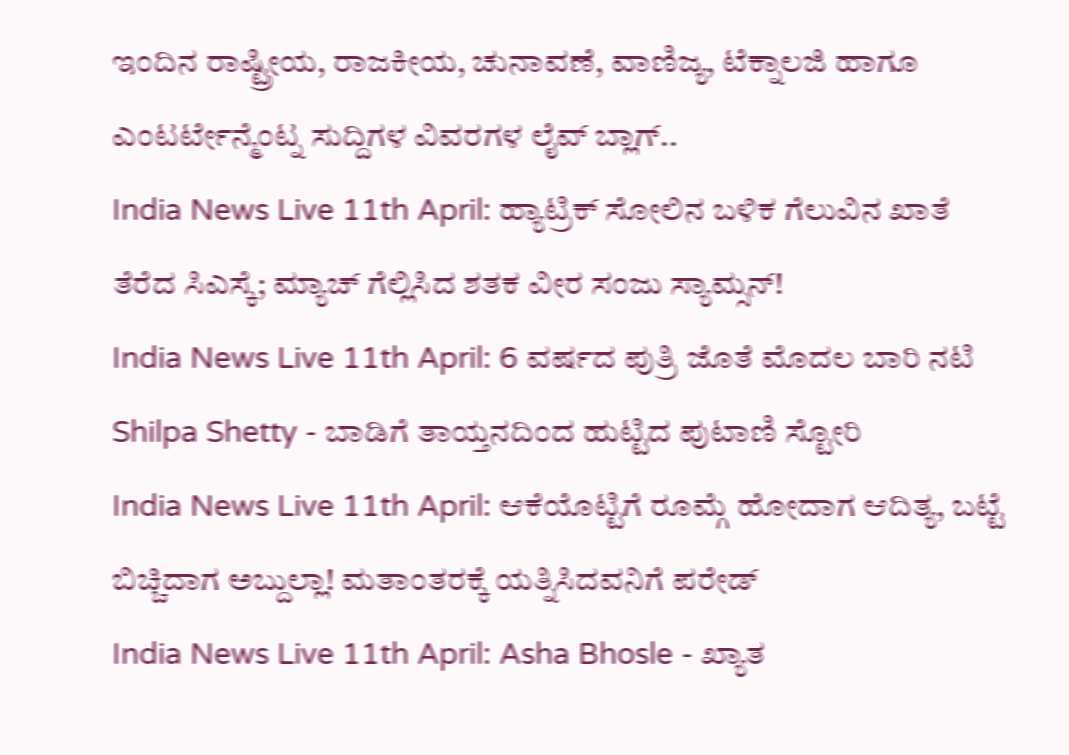ಇಂದಿನ ರಾಷ್ಟ್ರೀಯ, ರಾಜಕೀಯ, ಚುನಾವಣೆ, ವಾಣಿಜ್ಯ, ಟೆಕ್ನಾಲಜಿ ಹಾಗೂ ಎಂಟರ್ಟೇನ್ಮೆಂಟ್ನ ಸುದ್ದಿಗಳ ವಿವರಗಳ ಲೈವ್ ಬ್ಲಾಗ್..
India News Live 11th April: ಹ್ಯಾಟ್ರಿಕ್ ಸೋಲಿನ ಬಳಿಕ ಗೆಲುವಿನ ಖಾತೆ ತೆರೆದ ಸಿಎಸ್ಕೆ; ಮ್ಯಾಚ್ ಗೆಲ್ಲಿಸಿದ ಶತಕ ವೀರ ಸಂಜು ಸ್ಯಾಮ್ಸನ್!
India News Live 11th April: 6 ವರ್ಷದ ಪುತ್ರಿ ಜೊತೆ ಮೊದಲ ಬಾರಿ ನಟಿ Shilpa Shetty - ಬಾಡಿಗೆ ತಾಯ್ತನದಿಂದ ಹುಟ್ಟಿದ ಪುಟಾಣಿ ಸ್ಟೋರಿ
India News Live 11th April: ಆಕೆಯೊಟ್ಟಿಗೆ ರೂಮ್ಗೆ ಹೋದಾಗ ಆದಿತ್ಯ, ಬಟ್ಟೆ ಬಿಚ್ಚಿದಾಗ ಅಬ್ದುಲ್ಲಾ! ಮತಾಂತರಕ್ಕೆ ಯತ್ನಿಸಿದವನಿಗೆ ಪರೇಡ್
India News Live 11th April: Asha Bhosle - ಖ್ಯಾತ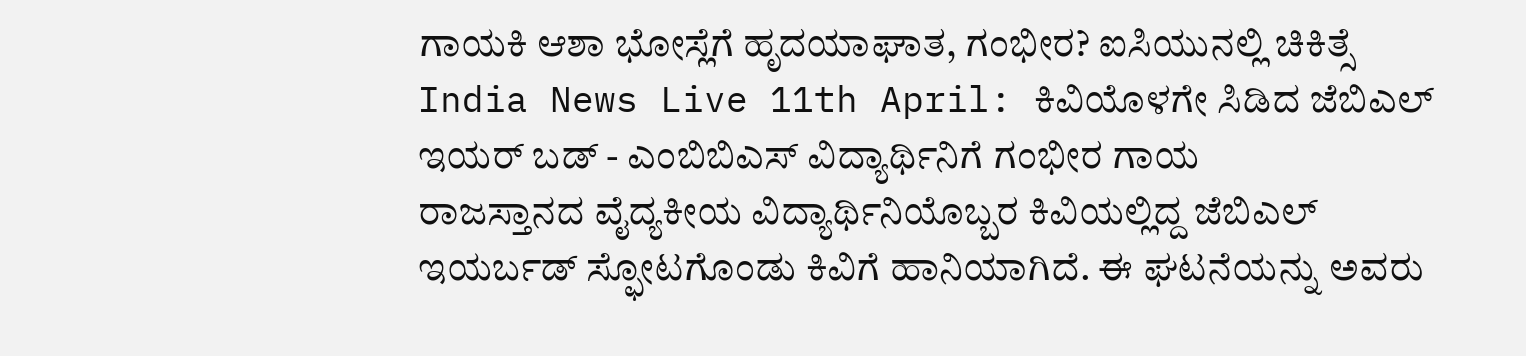ಗಾಯಕಿ ಆಶಾ ಭೋಸ್ಲೆಗೆ ಹೃದಯಾಘಾತ, ಗಂಭೀರ? ಐಸಿಯುನಲ್ಲಿ ಚಿಕಿತ್ಸೆ
India News Live 11th April: ಕಿವಿಯೊಳಗೇ ಸಿಡಿದ ಜೆಬಿಎಲ್ ಇಯರ್ ಬಡ್ - ಎಂಬಿಬಿಎಸ್ ವಿದ್ಯಾರ್ಥಿನಿಗೆ ಗಂಭೀರ ಗಾಯ
ರಾಜಸ್ತಾನದ ವೈದ್ಯಕೀಯ ವಿದ್ಯಾರ್ಥಿನಿಯೊಬ್ಬರ ಕಿವಿಯಲ್ಲಿದ್ದ ಜೆಬಿಎಲ್ ಇಯರ್ಬಡ್ ಸ್ಫೋಟಗೊಂಡು ಕಿವಿಗೆ ಹಾನಿಯಾಗಿದೆ. ಈ ಘಟನೆಯನ್ನು ಅವರು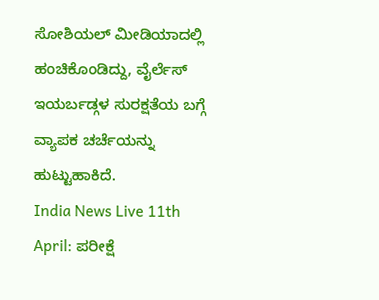ಸೋಶಿಯಲ್ ಮೀಡಿಯಾದಲ್ಲಿ ಹಂಚಿಕೊಂಡಿದ್ದು, ವೈರ್ಲೆಸ್ ಇಯರ್ಬಡ್ಗಳ ಸುರಕ್ಷತೆಯ ಬಗ್ಗೆ ವ್ಯಾಪಕ ಚರ್ಚೆಯನ್ನು ಹುಟ್ಟುಹಾಕಿದೆ.
India News Live 11th April: ಪರೀಕ್ಷೆ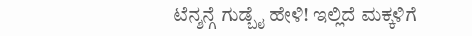ಟೆನ್ಶನ್ಗೆ ಗುಡ್ಬೈ ಹೇಳಿ! ಇಲ್ಲಿದೆ ಮಕ್ಕಳಿಗೆ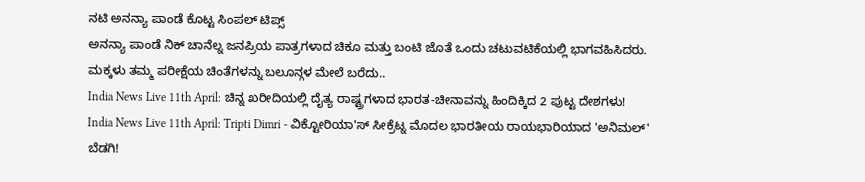ನಟಿ ಅನನ್ಯಾ ಪಾಂಡೆ ಕೊಟ್ಟ ಸಿಂಪಲ್ ಟಿಪ್ಸ್
ಅನನ್ಯಾ ಪಾಂಡೆ ನಿಕ್ ಚಾನೆಲ್ನ ಜನಪ್ರಿಯ ಪಾತ್ರಗಳಾದ ಚಿಕೂ ಮತ್ತು ಬಂಟಿ ಜೊತೆ ಒಂದು ಚಟುವಟಿಕೆಯಲ್ಲಿ ಭಾಗವಹಿಸಿದರು. ಮಕ್ಕಳು ತಮ್ಮ ಪರೀಕ್ಷೆಯ ಚಿಂತೆಗಳನ್ನು ಬಲೂನ್ಗಳ ಮೇಲೆ ಬರೆದು..
India News Live 11th April: ಚಿನ್ನ ಖರೀದಿಯಲ್ಲಿ ದೈತ್ಯ ರಾಷ್ಟ್ರಗಳಾದ ಭಾರತ-ಚೀನಾವನ್ನು ಹಿಂದಿಕ್ಕಿದ 2 ಪುಟ್ಟ ದೇಶಗಳು!
India News Live 11th April: Tripti Dimri - ವಿಕ್ಟೋರಿಯಾ'ಸ್ ಸೀಕ್ರೆಟ್ನ ಮೊದಲ ಭಾರತೀಯ ರಾಯಭಾರಿಯಾದ 'ಅನಿಮಲ್' ಬೆಡಗಿ!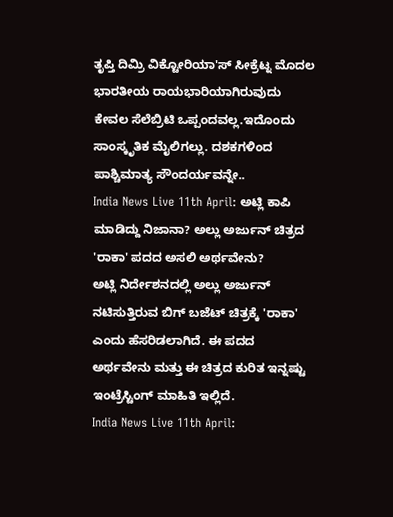ತೃಪ್ತಿ ದಿಮ್ರಿ ವಿಕ್ಟೋರಿಯಾ'ಸ್ ಸೀಕ್ರೆಟ್ನ ಮೊದಲ ಭಾರತೀಯ ರಾಯಭಾರಿಯಾಗಿರುವುದು ಕೇವಲ ಸೆಲೆಬ್ರಿಟಿ ಒಪ್ಪಂದವಲ್ಲ.ಇದೊಂದು ಸಾಂಸ್ಕೃತಿಕ ಮೈಲಿಗಲ್ಲು. ದಶಕಗಳಿಂದ ಪಾಶ್ಚಿಮಾತ್ಯ ಸೌಂದರ್ಯವನ್ನೇ..
India News Live 11th April: ಅಟ್ಲಿ ಕಾಪಿ ಮಾಡಿದ್ದು ನಿಜಾನಾ? ಅಲ್ಲು ಅರ್ಜುನ್ ಚಿತ್ರದ 'ರಾಕಾ' ಪದದ ಅಸಲಿ ಅರ್ಥವೇನು?
ಅಟ್ಲಿ ನಿರ್ದೇಶನದಲ್ಲಿ ಅಲ್ಲು ಅರ್ಜುನ್ ನಟಿಸುತ್ತಿರುವ ಬಿಗ್ ಬಜೆಟ್ ಚಿತ್ರಕ್ಕೆ 'ರಾಕಾ' ಎಂದು ಹೆಸರಿಡಲಾಗಿದೆ. ಈ ಪದದ ಅರ್ಥವೇನು ಮತ್ತು ಈ ಚಿತ್ರದ ಕುರಿತ ಇನ್ನಷ್ಟು ಇಂಟ್ರೆಸ್ಟಿಂಗ್ ಮಾಹಿತಿ ಇಲ್ಲಿದೆ.
India News Live 11th April: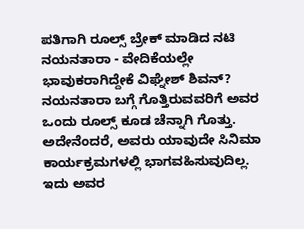ಪತಿಗಾಗಿ ರೂಲ್ಸ್ ಬ್ರೇಕ್ ಮಾಡಿದ ನಟಿ ನಯನತಾರಾ - ವೇದಿಕೆಯಲ್ಲೇ ಭಾವುಕರಾಗಿದ್ದೇಕೆ ವಿಘ್ನೇಶ್ ಶಿವನ್?
ನಯನತಾರಾ ಬಗ್ಗೆ ಗೊತ್ತಿರುವವರಿಗೆ ಅವರ ಒಂದು ರೂಲ್ಸ್ ಕೂಡ ಚೆನ್ನಾಗಿ ಗೊತ್ತು. ಅದೇನೆಂದರೆ, ಅವರು ಯಾವುದೇ ಸಿನಿಮಾ ಕಾರ್ಯಕ್ರಮಗಳಲ್ಲಿ ಭಾಗವಹಿಸುವುದಿಲ್ಲ. ಇದು ಅವರ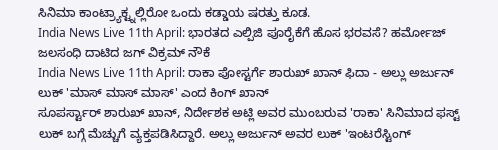ಸಿನಿಮಾ ಕಾಂಟ್ರ್ಯಾಕ್ಟ್ನಲ್ಲಿರೋ ಒಂದು ಕಡ್ಡಾಯ ಷರತ್ತು ಕೂಡ.
India News Live 11th April: ಭಾರತದ ಎಲ್ಪಿಜಿ ಪೂರೈಕೆಗೆ ಹೊಸ ಭರವಸೆ? ಹರ್ಮೋಜ್ ಜಲಸಂಧಿ ದಾಟಿದ ಜಗ್ ವಿಕ್ರಮ್ ನೌಕೆ
India News Live 11th April: ರಾಕಾ ಪೋಸ್ಟರ್ಗೆ ಶಾರುಖ್ ಖಾನ್ ಫಿದಾ - ಅಲ್ಲು ಅರ್ಜುನ್ ಲುಕ್ 'ಮಾಸ್ ಮಾಸ್ ಮಾಸ್' ಎಂದ ಕಿಂಗ್ ಖಾನ್
ಸೂಪರ್ಸ್ಟಾರ್ ಶಾರುಖ್ ಖಾನ್, ನಿರ್ದೇಶಕ ಅಟ್ಲಿ ಅವರ ಮುಂಬರುವ 'ರಾಕಾ' ಸಿನಿಮಾದ ಫಸ್ಟ್ ಲುಕ್ ಬಗ್ಗೆ ಮೆಚ್ಚುಗೆ ವ್ಯಕ್ತಪಡಿಸಿದ್ದಾರೆ. ಅಲ್ಲು ಅರ್ಜುನ್ ಅವರ ಲುಕ್ 'ಇಂಟರೆಸ್ಟಿಂಗ್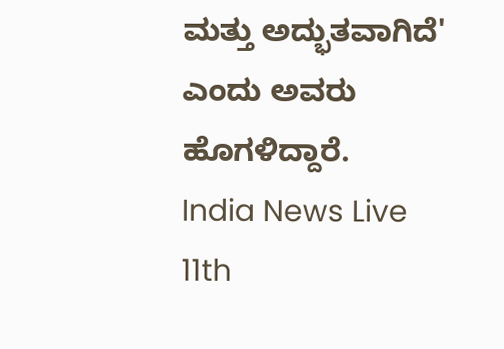ಮತ್ತು ಅದ್ಭುತವಾಗಿದೆ' ಎಂದು ಅವರು ಹೊಗಳಿದ್ದಾರೆ.
India News Live 11th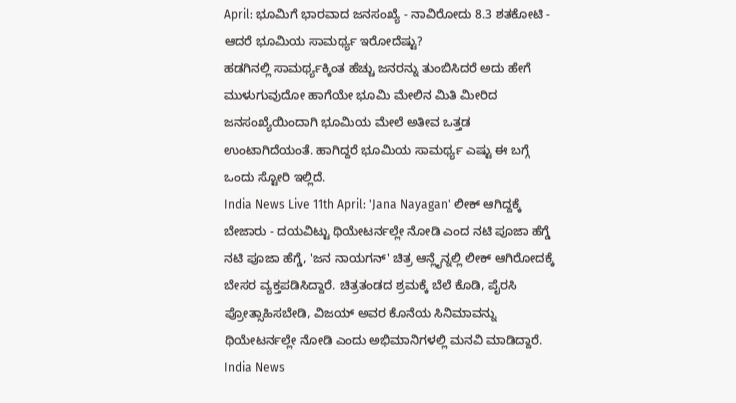April: ಭೂಮಿಗೆ ಭಾರವಾದ ಜನಸಂಖ್ಯೆ - ನಾವಿರೋದು 8.3 ಶತಕೋಟಿ - ಆದರೆ ಭೂಮಿಯ ಸಾಮರ್ಥ್ಯ ಇರೋದೆಷ್ಟು?
ಹಡಗಿನಲ್ಲಿ ಸಾಮರ್ಥ್ಯಕ್ಕಿಂತ ಹೆಚ್ಚು ಜನರನ್ನು ತುಂಬಿಸಿದರೆ ಅದು ಹೇಗೆ ಮುಳುಗುವುದೋ ಹಾಗೆಯೇ ಭೂಮಿ ಮೇಲಿನ ಮಿತಿ ಮೀರಿದ ಜನಸಂಖ್ಯೆಯಿಂದಾಗಿ ಭೂಮಿಯ ಮೇಲೆ ಅತೀವ ಒತ್ತಡ ಉಂಟಾಗಿದೆಯಂತೆ. ಹಾಗಿದ್ದರೆ ಭೂಮಿಯ ಸಾಮರ್ಥ್ಯ ಎಷ್ಟು ಈ ಬಗ್ಗೆ ಒಂದು ಸ್ಟೋರಿ ಇಲ್ಲಿದೆ.
India News Live 11th April: 'Jana Nayagan' ಲೀಕ್ ಆಗಿದ್ದಕ್ಕೆ ಬೇಜಾರು - ದಯವಿಟ್ಟು ಥಿಯೇಟರ್ನಲ್ಲೇ ನೋಡಿ ಎಂದ ನಟಿ ಪೂಜಾ ಹೆಗ್ಡೆ
ನಟಿ ಪೂಜಾ ಹೆಗ್ಡೆ, 'ಜನ ನಾಯಗನ್' ಚಿತ್ರ ಆನ್ಲೈನ್ನಲ್ಲಿ ಲೀಕ್ ಆಗಿರೋದಕ್ಕೆ ಬೇಸರ ವ್ಯಕ್ತಪಡಿಸಿದ್ದಾರೆ. ಚಿತ್ರತಂಡದ ಶ್ರಮಕ್ಕೆ ಬೆಲೆ ಕೊಡಿ, ಪೈರಸಿ ಪ್ರೋತ್ಸಾಹಿಸಬೇಡಿ, ವಿಜಯ್ ಅವರ ಕೊನೆಯ ಸಿನಿಮಾವನ್ನು ಥಿಯೇಟರ್ನಲ್ಲೇ ನೋಡಿ ಎಂದು ಅಭಿಮಾನಿಗಳಲ್ಲಿ ಮನವಿ ಮಾಡಿದ್ದಾರೆ.
India News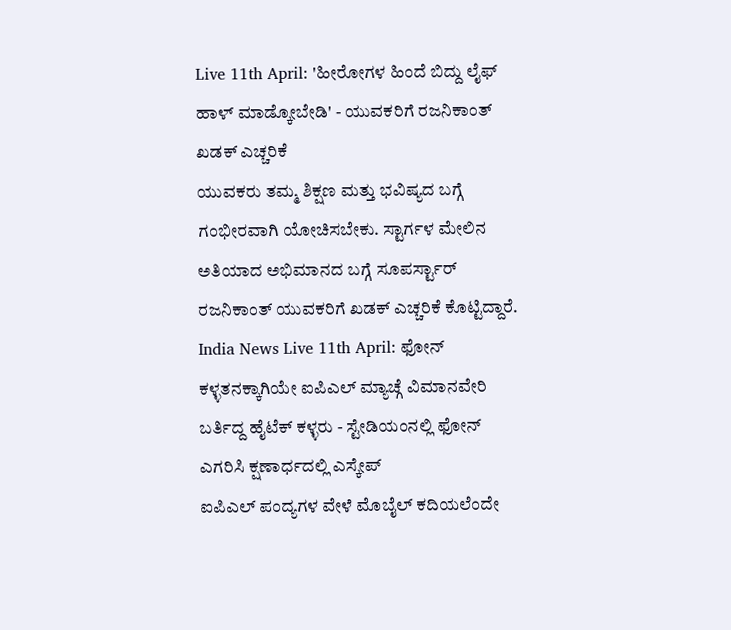Live 11th April: 'ಹೀರೋಗಳ ಹಿಂದೆ ಬಿದ್ದು ಲೈಫ್ ಹಾಳ್ ಮಾಡ್ಕೋಬೇಡಿ' - ಯುವಕರಿಗೆ ರಜನಿಕಾಂತ್ ಖಡಕ್ ಎಚ್ಚರಿಕೆ
ಯುವಕರು ತಮ್ಮ ಶಿಕ್ಷಣ ಮತ್ತು ಭವಿಷ್ಯದ ಬಗ್ಗೆ ಗಂಭೀರವಾಗಿ ಯೋಚಿಸಬೇಕು. ಸ್ಟಾರ್ಗಳ ಮೇಲಿನ ಅತಿಯಾದ ಅಭಿಮಾನದ ಬಗ್ಗೆ ಸೂಪರ್ಸ್ಟಾರ್ ರಜನಿಕಾಂತ್ ಯುವಕರಿಗೆ ಖಡಕ್ ಎಚ್ಚರಿಕೆ ಕೊಟ್ಟಿದ್ದಾರೆ.
India News Live 11th April: ಫೋನ್ ಕಳ್ಳತನಕ್ಕಾಗಿಯೇ ಐಪಿಎಲ್ ಮ್ಯಾಚ್ಗೆ ವಿಮಾನವೇರಿ ಬರ್ತಿದ್ದ ಹೈಟೆಕ್ ಕಳ್ಳರು - ಸ್ಟೇಡಿಯಂನಲ್ಲಿ ಫೋನ್ ಎಗರಿಸಿ ಕ್ಷಣಾರ್ಧದಲ್ಲಿ ಎಸ್ಕೇಪ್
ಐಪಿಎಲ್ ಪಂದ್ಯಗಳ ವೇಳೆ ಮೊಬೈಲ್ ಕದಿಯಲೆಂದೇ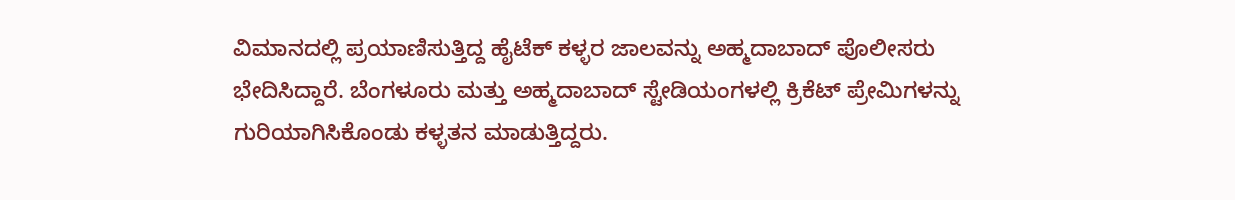ವಿಮಾನದಲ್ಲಿ ಪ್ರಯಾಣಿಸುತ್ತಿದ್ದ ಹೈಟೆಕ್ ಕಳ್ಳರ ಜಾಲವನ್ನು ಅಹ್ಮದಾಬಾದ್ ಪೊಲೀಸರು ಭೇದಿಸಿದ್ದಾರೆ. ಬೆಂಗಳೂರು ಮತ್ತು ಅಹ್ಮದಾಬಾದ್ ಸ್ಟೇಡಿಯಂಗಳಲ್ಲಿ ಕ್ರಿಕೆಟ್ ಪ್ರೇಮಿಗಳನ್ನು ಗುರಿಯಾಗಿಸಿಕೊಂಡು ಕಳ್ಳತನ ಮಾಡುತ್ತಿದ್ದರು.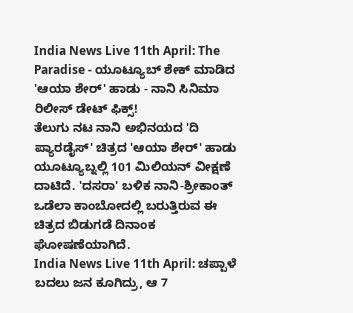India News Live 11th April: The Paradise - ಯೂಟ್ಯೂಬ್ ಶೇಕ್ ಮಾಡಿದ 'ಆಯಾ ಶೇರ್' ಹಾಡು - ನಾನಿ ಸಿನಿಮಾ ರಿಲೀಸ್ ಡೇಟ್ ಫಿಕ್ಸ್!
ತೆಲುಗು ನಟ ನಾನಿ ಅಭಿನಯದ 'ದಿ ಪ್ಯಾರಡೈಸ್' ಚಿತ್ರದ 'ಆಯಾ ಶೇರ್' ಹಾಡು ಯೂಟ್ಯೂಬ್ನಲ್ಲಿ 101 ಮಿಲಿಯನ್ ವೀಕ್ಷಣೆ ದಾಟಿದೆ. 'ದಸರಾ' ಬಳಿಕ ನಾನಿ-ಶ್ರೀಕಾಂತ್ ಒಡೆಲಾ ಕಾಂಬೋದಲ್ಲಿ ಬರುತ್ತಿರುವ ಈ ಚಿತ್ರದ ಬಿಡುಗಡೆ ದಿನಾಂಕ ಘೋಷಣೆಯಾಗಿದೆ.
India News Live 11th April: ಚಪ್ಪಾಳೆ ಬದಲು ಜನ ಕೂಗಿದ್ರು, ಆ 7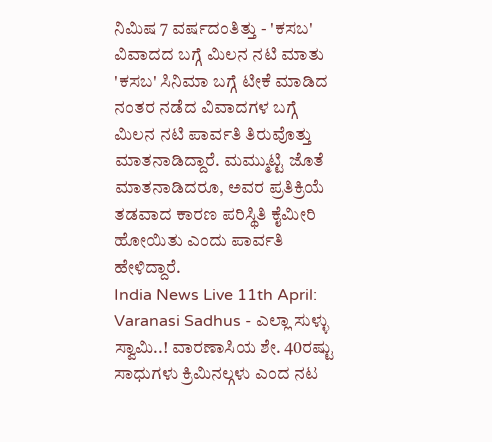ನಿಮಿಷ 7 ವರ್ಷದಂತಿತ್ತು - 'ಕಸಬ' ವಿವಾದದ ಬಗ್ಗೆ ಮಿಲನ ನಟಿ ಮಾತು
'ಕಸಬ' ಸಿನಿಮಾ ಬಗ್ಗೆ ಟೀಕೆ ಮಾಡಿದ ನಂತರ ನಡೆದ ವಿವಾದಗಳ ಬಗ್ಗೆ ಮಿಲನ ನಟಿ ಪಾರ್ವತಿ ತಿರುವೊತ್ತು ಮಾತನಾಡಿದ್ದಾರೆ. ಮಮ್ಮುಟ್ಟಿ ಜೊತೆ ಮಾತನಾಡಿದರೂ, ಅವರ ಪ್ರತಿಕ್ರಿಯೆ ತಡವಾದ ಕಾರಣ ಪರಿಸ್ಥಿತಿ ಕೈಮೀರಿ ಹೋಯಿತು ಎಂದು ಪಾರ್ವತಿ ಹೇಳಿದ್ದಾರೆ.
India News Live 11th April: Varanasi Sadhus - ಎಲ್ಲಾ ಸುಳ್ಳು ಸ್ವಾಮಿ..! ವಾರಣಾಸಿಯ ಶೇ. 40ರಷ್ಟು ಸಾಧುಗಳು ಕ್ರಿಮಿನಲ್ಗಳು ಎಂದ ನಟ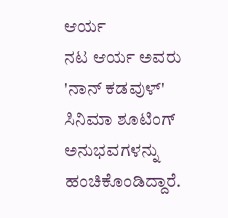ಆರ್ಯ
ನಟ ಆರ್ಯ ಅವರು 'ನಾನ್ ಕಡವುಳ್' ಸಿನಿಮಾ ಶೂಟಿಂಗ್ ಅನುಭವಗಳನ್ನು ಹಂಚಿಕೊಂಡಿದ್ದಾರೆ.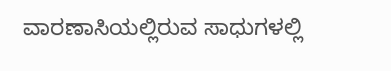ವಾರಣಾಸಿಯಲ್ಲಿರುವ ಸಾಧುಗಳಲ್ಲಿ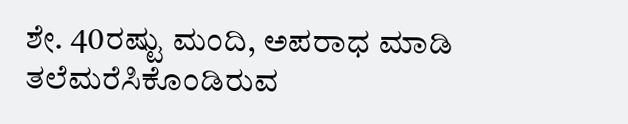ಶೇ. 40ರಷ್ಟು ಮಂದಿ, ಅಪರಾಧ ಮಾಡಿ ತಲೆಮರೆಸಿಕೊಂಡಿರುವ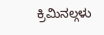ಕ್ರಿಮಿನಲ್ಗಳು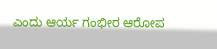ಎಂದು ಆರ್ಯ ಗಂಭೀರ ಆರೋಪ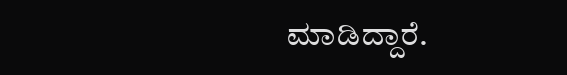ಮಾಡಿದ್ದಾರೆ.